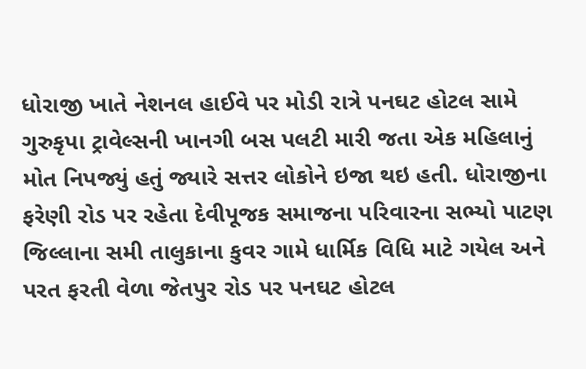ધોરાજી ખાતે નેશનલ હાઈવે પર મોડી રાત્રે પનઘટ હોટલ સામે ગુરુકૃપા ટ્રાવેલ્સની ખાનગી બસ પલટી મારી જતા એક મહિલાનું મોત નિપજ્યું હતું જ્યારે સત્તર લોકોને ઇજા થઇ હતી. ધોરાજીના ફરેણી રોડ પર રહેતા દેવીપૂજક સમાજના પરિવારના સભ્યો પાટણ જિલ્લાના સમી તાલુકાના કુવર ગામે ધાર્મિક વિધિ માટે ગયેલ અને પરત ફરતી વેળા જેતપુર રોડ પર પનઘટ હોટલ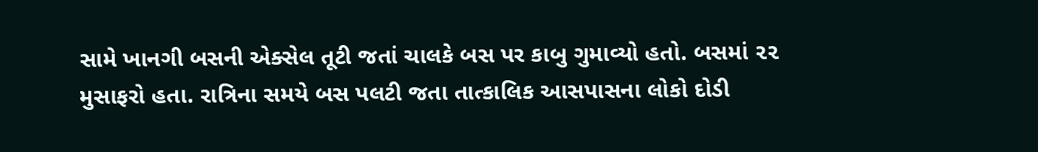સામે ખાનગી બસની એક્સેલ તૂટી જતાં ચાલકે બસ પર કાબુ ગુમાવ્યો હતો. બસમાં ૨૨ મુસાફરો હતા. રાત્રિના સમયે બસ પલટી જતા તાત્કાલિક આસપાસના લોકો દોડી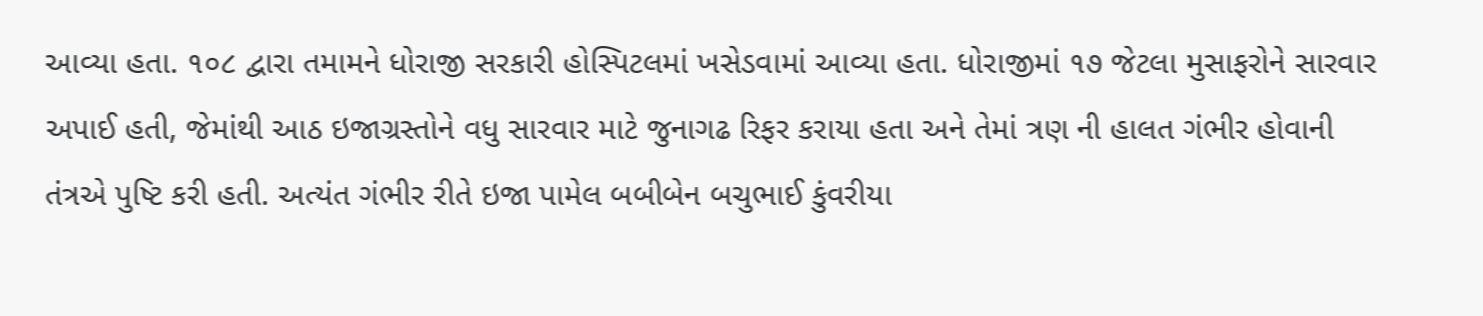આવ્યા હતા. ૧૦૮ દ્વારા તમામને ધોરાજી સરકારી હોસ્પિટલમાં ખસેડવામાં આવ્યા હતા. ધોરાજીમાં ૧૭ જેટલા મુસાફરોને સારવાર અપાઈ હતી, જેમાંથી આઠ ઇજાગ્રસ્તોને વધુ સારવાર માટે જુનાગઢ રિફર કરાયા હતા અને તેમાં ત્રણ ની હાલત ગંભીર હોવાની તંત્રએ પુષ્ટિ કરી હતી. અત્યંત ગંભીર રીતે ઇજા પામેલ બબીબેન બચુભાઈ કુંવરીયા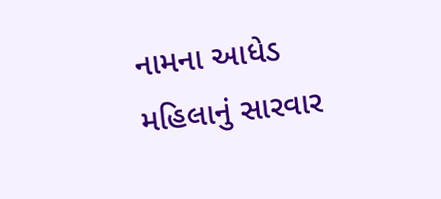નામના આધેડ મહિલાનું સારવાર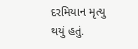દરમિયાન મૃત્યુ થયું હતું.